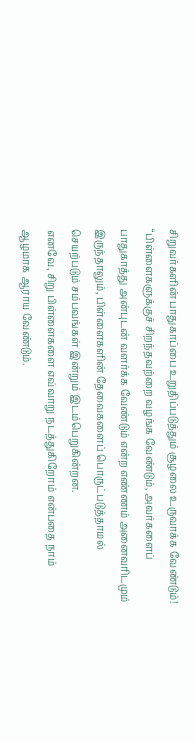சிறுவர்களின் பாதுகாப்பை உறுதிப்படுத்தும் சூழலை உருவாக்க வேண்டும்!
“பிள்ளைகளுக்குச் சிறந்தவற்றை வழங்க வேண்டும், அவர்களைப் பாதுகாத்து அன்புடன் வளர்க்க வேண்டும் என்ற எண்ணம் அனைவரிடமும் இருந்தாலும், பிள்ளைகளின் தேவைகளைப் பொருட்படுத்தாமல் செயற்படும் சம்பவங்கள் இன்றும் இடம்பெறுகின்றன.
எனவே, சிறு பிள்ளைகளை எவ்வாறு நடத்துகிறோம் என்பதை நாம் ஆழமாக ஆராய வேண்டும்.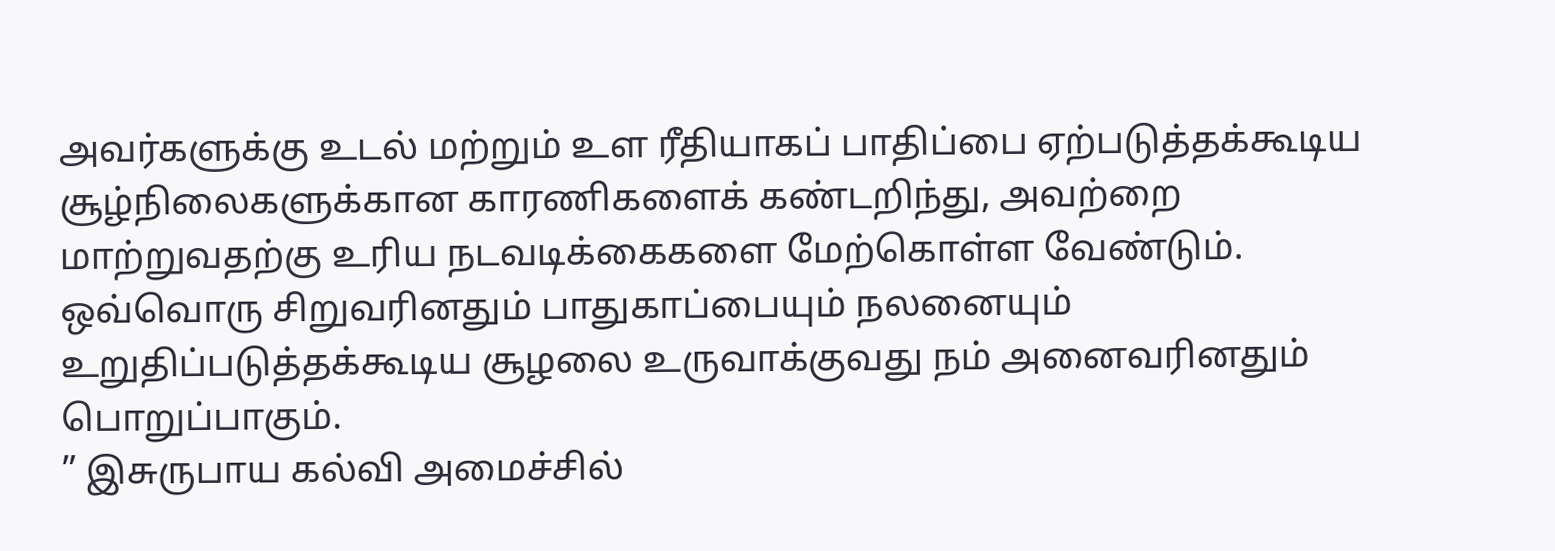அவர்களுக்கு உடல் மற்றும் உள ரீதியாகப் பாதிப்பை ஏற்படுத்தக்கூடிய சூழ்நிலைகளுக்கான காரணிகளைக் கண்டறிந்து, அவற்றை மாற்றுவதற்கு உரிய நடவடிக்கைகளை மேற்கொள்ள வேண்டும்.
ஒவ்வொரு சிறுவரினதும் பாதுகாப்பையும் நலனையும் உறுதிப்படுத்தக்கூடிய சூழலை உருவாக்குவது நம் அனைவரினதும் பொறுப்பாகும்.
” இசுருபாய கல்வி அமைச்சில்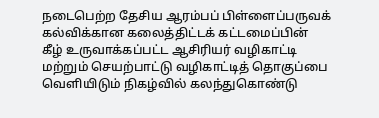நடைபெற்ற தேசிய ஆரம்பப் பிள்ளைப்பருவக் கல்விக்கான கலைத்திட்டக் கட்டமைப்பின் கீழ் உருவாக்கப்பட்ட ஆசிரியர் வழிகாட்டி மற்றும் செயற்பாட்டு வழிகாட்டித் தொகுப்பை வெளியிடும் நிகழ்வில் கலந்துகொண்டு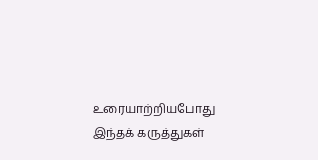உரையாற்றியபோது இந்தக் கருத்துகள்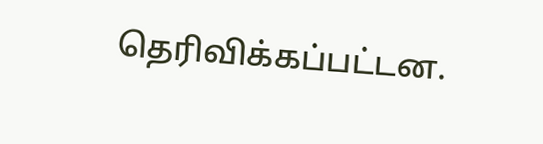தெரிவிக்கப்பட்டன.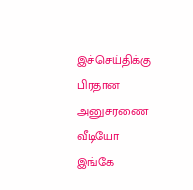இச்செய்திக்கு பிரதான அனுசரணை
வீடியோ இங்கே